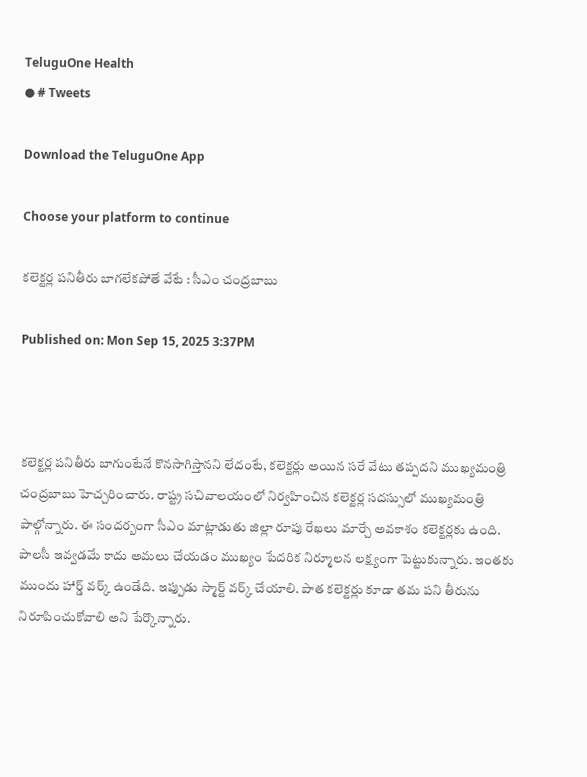TeluguOne Health
● # Tweets

Download the TeluguOne App

Choose your platform to continue

కలెక్టర్ల పనితీరు బాగలేకపోతే వేటే : సీఎం చంద్రబాబు

Published on: Mon Sep 15, 2025 3:37PM



కలెక్టర్ల పనితీరు బాగుంటేనే కొనసాగిస్తానని లేదంటే, కలెక్టర్లు అయిన సరే వేటు తప్పదని ముఖ్యమంత్రి చంద్రబాబు హెచ్చరించారు. రాష్ట్ర సచివాలయంలో నిర్వహించిన కలెక్టర్ల సదస్సులో ముఖ్యమంత్రి పాల్గోన్నారు. ఈ సందర్బంగా సీఎం మాట్లాడుతు జిల్లా రూపు రేఖలు మార్చే అవకాశం కలెక్టర్లకు ఉంది. పాలసీ ఇవ్వడమే కాదు అమలు చేయడం ముఖ్యం పేదరిక నిర్మూలన లక్ష్యంగా పెట్టుకున్నారు. ఇంతకు ముందు హార్డ్ వర్క్ ఉండేది. ఇప్పుడు స్మార్ట్ వర్క్ చేయాలి. పాత కలెక్టర్లు కూడా తమ పని తీరును నిరూపించుకోవాలి అని పేర్కొన్నారు.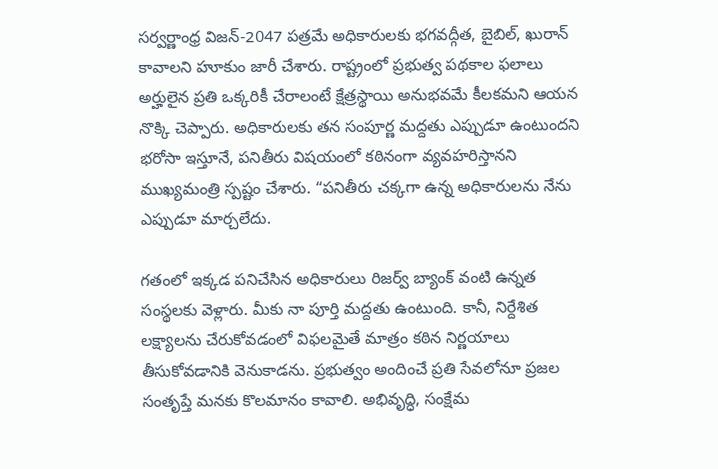సర్వర్ణాంధ్ర విజన్-2047 పత్రమే అధికారులకు భగవద్గీత, బైబిల్, ఖురాన్ కావాలని హూకుం జారీ చేశారు. రాష్ట్రంలో ప్రభుత్వ పథకాల ఫలాలు అర్హులైన ప్రతి ఒక్కరికీ చేరాలంటే క్షేత్రస్థాయి అనుభవమే కీలకమని ఆయన నొక్కి చెప్పారు. అధికారులకు తన సంపూర్ణ మద్దతు ఎప్పుడూ ఉంటుందని భరోసా ఇస్తూనే, పనితీరు విషయంలో కఠినంగా వ్యవహరిస్తానని ముఖ్యమంత్రి స్పష్టం చేశారు. “పనితీరు చక్కగా ఉన్న అధికారులను నేను ఎప్పుడూ మార్చలేదు.

గతంలో ఇక్కడ పనిచేసిన అధికారులు రిజర్వ్ బ్యాంక్ వంటి ఉన్నత సంస్థలకు వెళ్లారు. మీకు నా పూర్తి మద్దతు ఉంటుంది. కానీ, నిర్దేశిత లక్ష్యాలను చేరుకోవడంలో విఫలమైతే మాత్రం కఠిన నిర్ణయాలు తీసుకోవడానికి వెనుకాడను. ప్రభుత్వం అందించే ప్రతి సేవలోనూ ప్రజల సంతృప్తే మనకు కొలమానం కావాలి. అభివృద్ధి, సంక్షేమ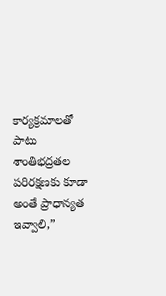కార్యక్రమాలతో పాటు శాంతిభద్రతల పరిరక్షణకు కూడా అంతే ప్రాధాన్యత ఇవ్వాలి,”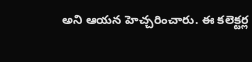అని ఆయన హెచ్చరించారు. ఈ కలెక్టర్ల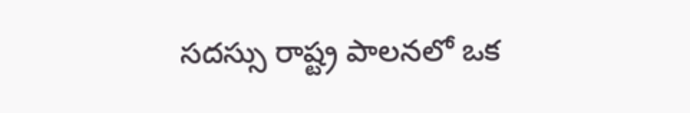సదస్సు రాష్ట్ర పాలనలో ఒక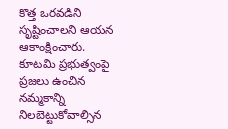కొత్త ఒరవడిని సృష్టించాలని ఆయన ఆకాంక్షించారు. కూటమి ప్రభుత్వంపై ప్రజలు ఉంచిన నమ్మకాన్ని నిలబెట్టుకోవాల్సిన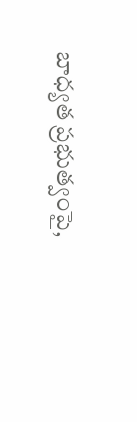బాధ్యత ప్రభుత్వంపై,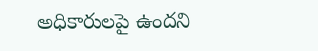అధికారులపై ఉందని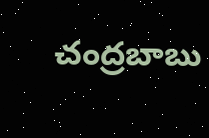చంద్రబాబు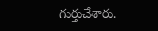గుర్తుచేశారు.